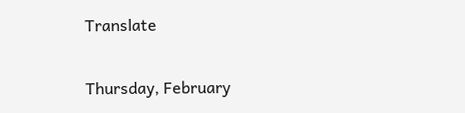Translate

Thursday, February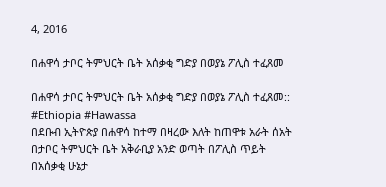4, 2016

በሐዋሳ ታቦር ትምህርት ቤት አሰቃቂ ግድያ በወያኔ ፖሊስ ተፈጸመ

በሐዋሳ ታቦር ትምህርት ቤት አሰቃቂ ግድያ በወያኔ ፖሊስ ተፈጸመ:: #Ethiopia #Hawassa
በደቡብ ኢትዮጵያ በሐዋሳ ከተማ በዛረው እለት ከጠዋቱ አራት ሰአት በታቦር ትምህርት ቤት አቅራቢያ አንድ ወጣት በፖሊስ ጥይት በአሰቃቂ ሁኔታ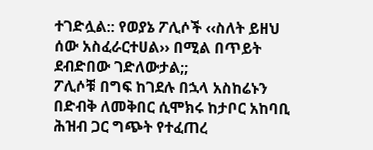ተገድሏል:: የወያኔ ፖሊሶች ‹‹ስለት ይዘህ ሰው አስፈራርተሀል›› በሚል በጥይት ደብድበው ገድለውታል;;
ፖሊሶቹ በግፍ ከገደሉ በኋላ አስከሬኑን በድብቅ ለመቅበር ሲሞክሩ ከታቦር አከባቢ ሕዝብ ጋር ግጭት የተፈጠረ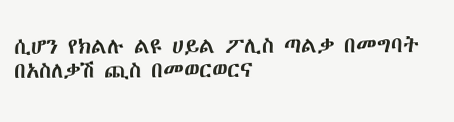ሲሆን የክልሉ ልዩ ሀይል ፖሊስ ጣልቃ በመግባት በአስለቃሽ ጪስ በመወርወርና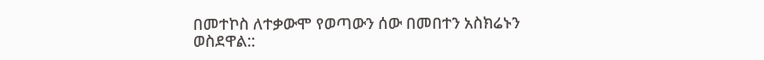በመተኮስ ለተቃውሞ የወጣውን ሰው በመበተን አስክሬኑን ወስደዋል::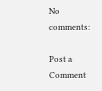No comments:

Post a Comment